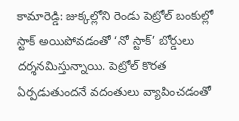కామారెడ్డి: జుక్కల్లోని రెండు పెట్రోల్ బంకుల్లో స్టాక్ అయిపోవడంతో ‘నో స్టాక్’ బోర్డులు దర్శనమిస్తున్నాయి. పెట్రోల్ కొరత ఏర్పడుతుందనే వదంతులు వ్యాపించడంతో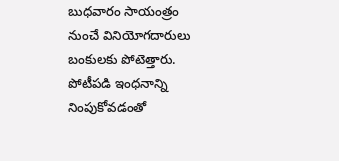బుధవారం సాయంత్రం నుంచే వినియోగదారులు బంకులకు పోటెత్తారు. పోటీపడి ఇంధనాన్ని నింపుకోవడంతో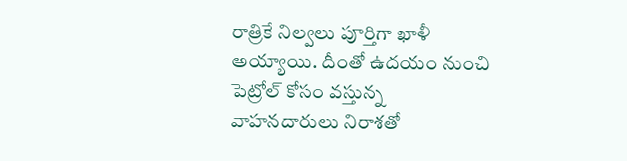రాత్రికే నిల్వలు పూర్తిగా ఖాళీ అయ్యాయి. దీంతో ఉదయం నుంచి పెట్రోల్ కోసం వస్తున్న వాహనదారులు నిరాశతో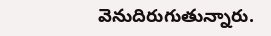వెనుదిరుగుతున్నారు.